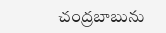చంద్రబాబును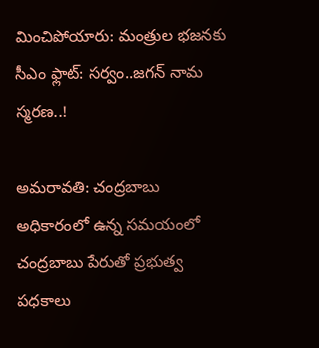మించిపోయారు: మంత్రుల భజనకు సీఎం ఫ్లాట్: సర్వం..జగన్ నామ స్మరణ..!

అమరావతి: చంద్రబాబు అధికారంలో ఉన్న సమయంలో చంద్రబాబు పేరుతో ప్రభుత్వ పధకాలు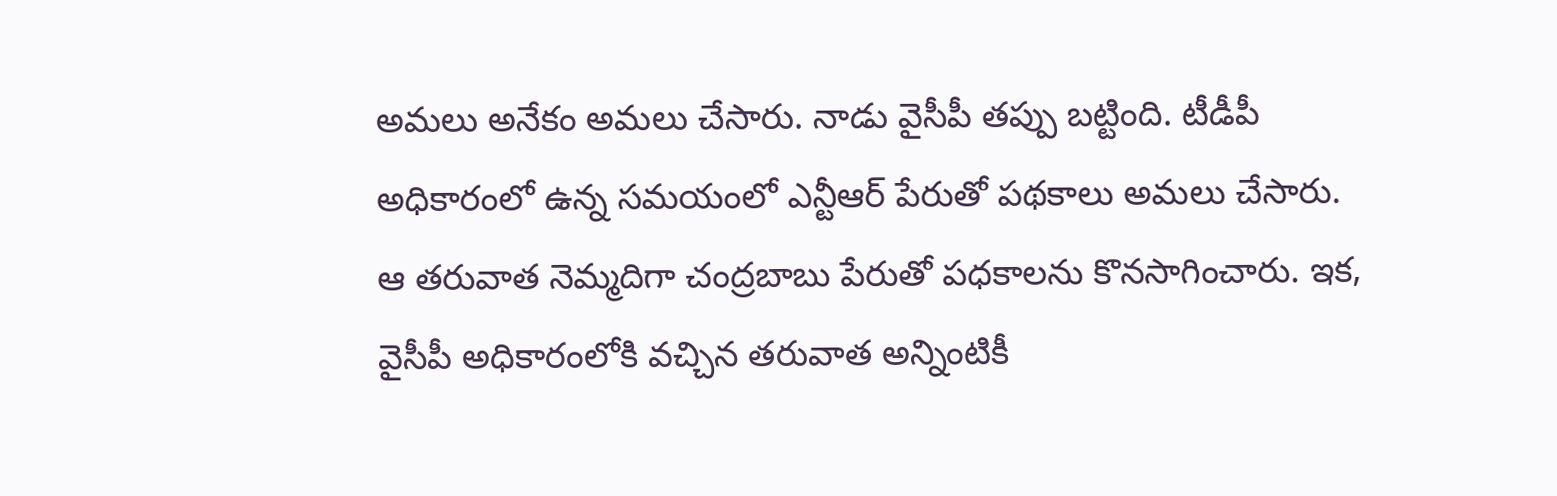అమలు అనేకం అమలు చేసారు. నాడు వైసీపీ తప్పు బట్టింది. టీడీపీ అధికారంలో ఉన్న సమయంలో ఎన్టీఆర్ పేరుతో పథకాలు అమలు చేసారు. ఆ తరువాత నెమ్మదిగా చంద్రబాబు పేరుతో పధకాలను కొనసాగించారు. ఇక, వైసీపీ అధికారంలోకి వచ్చిన తరువాత అన్నింటికీ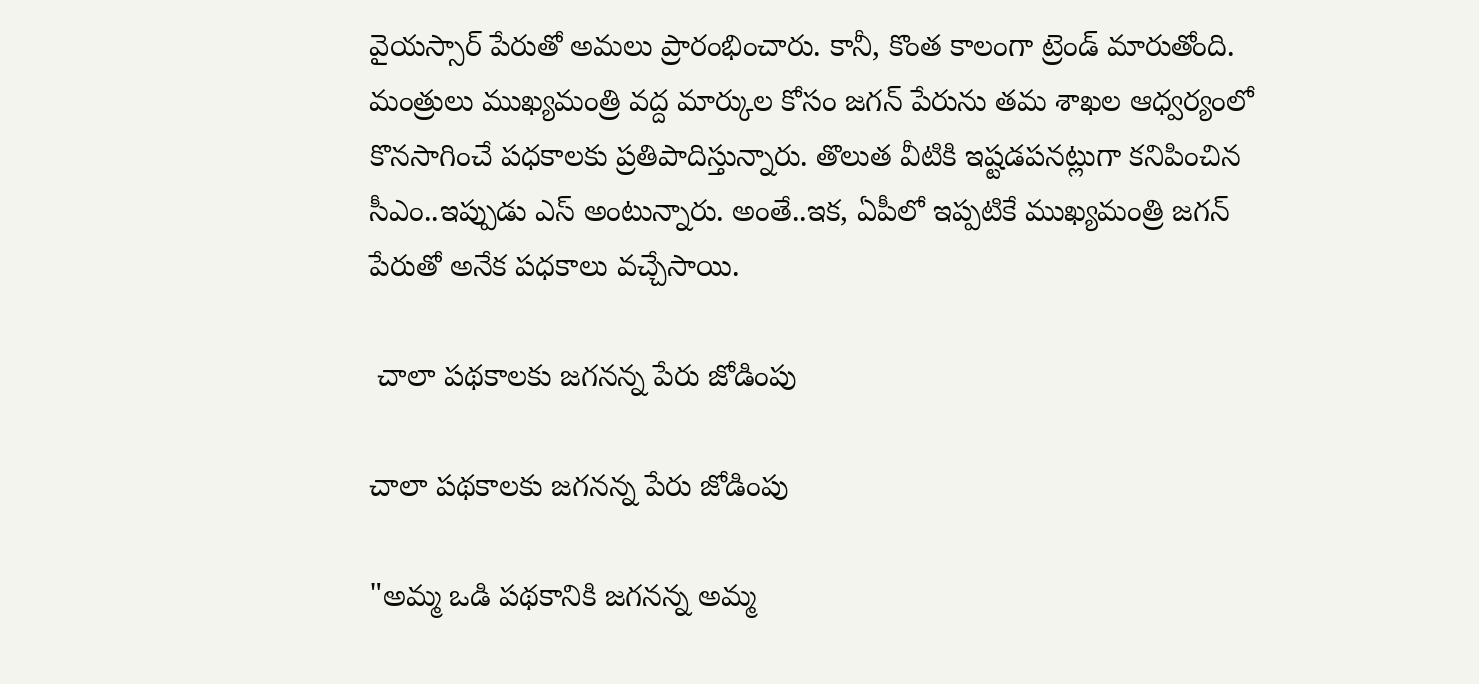వైయస్సార్ పేరుతో అమలు ప్రారంభించారు. కానీ, కొంత కాలంగా ట్రెండ్ మారుతోంది. మంత్రులు ముఖ్యమంత్రి వద్ద మార్కుల కోసం జగన్ పేరును తమ శాఖల ఆధ్వర్యంలో కొనసాగించే పధకాలకు ప్రతిపాదిస్తున్నారు. తొలుత వీటికి ఇష్టడపనట్లుగా కనిపించిన సీఎం..ఇప్పుడు ఎస్ అంటున్నారు. అంతే..ఇక, ఏపీలో ఇప్పటికే ముఖ్యమంత్రి జగన్ పేరుతో అనేక పధకాలు వచ్చేసాయి.

 చాలా పథకాలకు జగనన్న పేరు జోడింపు

చాలా పథకాలకు జగనన్న పేరు జోడింపు

"అమ్మ ఒడి పథకానికి జగనన్న అమ్మ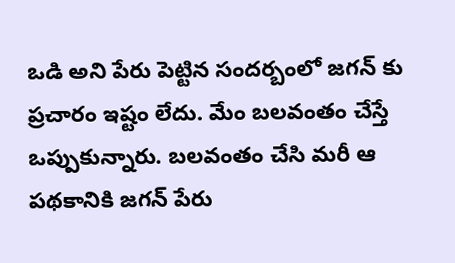ఒడి అని పేరు పెట్టిన సందర్బంలో జగన్ కు ప్రచారం ఇష్టం లేదు. మేం బలవంతం చేస్తే ఒప్పుకున్నారు. బలవంతం చేసి మరీ ఆ పథకానికి జగన్ పేరు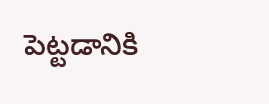పెట్టడానికి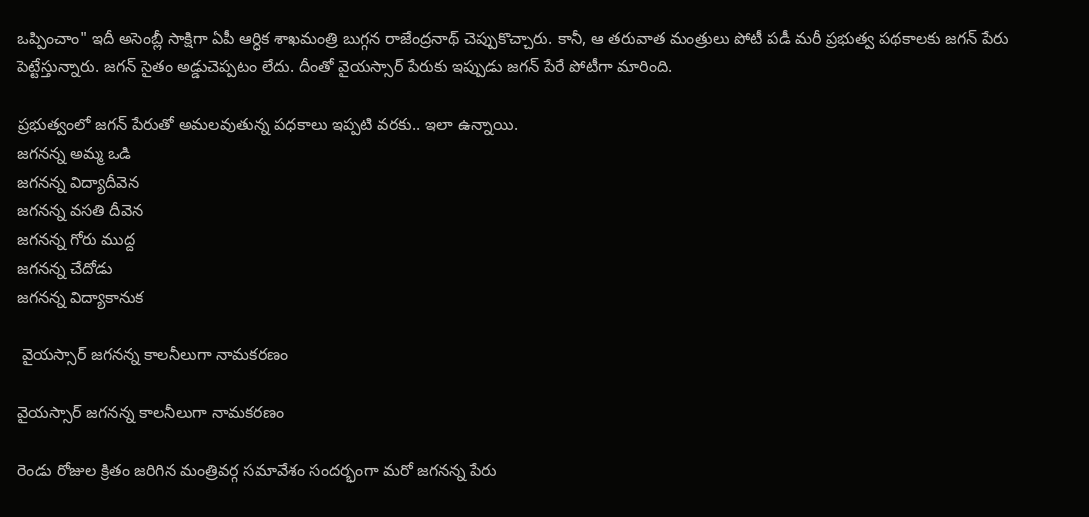ఒప్పించాం" ఇదీ అసెంబ్లీ సాక్షిగా ఏపీ ఆర్ధిక శాఖమంత్రి బుగ్గన రాజేంద్రనాథ్ చెప్పుకొచ్చారు. కానీ, ఆ తరువాత మంత్రులు పోటీ పడీ మరీ ప్రభుత్వ పథకాలకు జగన్ పేరు పెట్టేస్తున్నారు. జగన్ సైతం అడ్డుచెప్పటం లేదు. దీంతో వైయస్సార్ పేరుకు ఇప్పుడు జగన్ పేరే పోటీగా మారింది.

ప్రభుత్వంలో జగన్ పేరుతో అమలవుతున్న పధకాలు ఇప్పటి వరకు.. ఇలా ఉన్నాయి.
జగనన్న అమ్మ ఒడి
జగనన్న విద్యాదీవెన
జగనన్న వసతి దీవెన
జగనన్న గోరు ముద్ద
జగనన్న చేదోడు
జగనన్న విద్యాకానుక

 వైయస్సార్ జగనన్న కాలనీలుగా నామకరణం

వైయస్సార్ జగనన్న కాలనీలుగా నామకరణం

రెండు రోజుల క్రితం జరిగిన మంత్రివర్గ సమావేశం సందర్భంగా మరో జగనన్న పేరు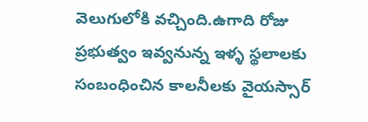వెలుగులోకి వచ్చింది.ఉగాది రోజు ప్రభుత్వం ఇవ్వనున్న ఇళ్ళ స్థలాలకు సంబంధించిన కాలనీలకు వైయస్సార్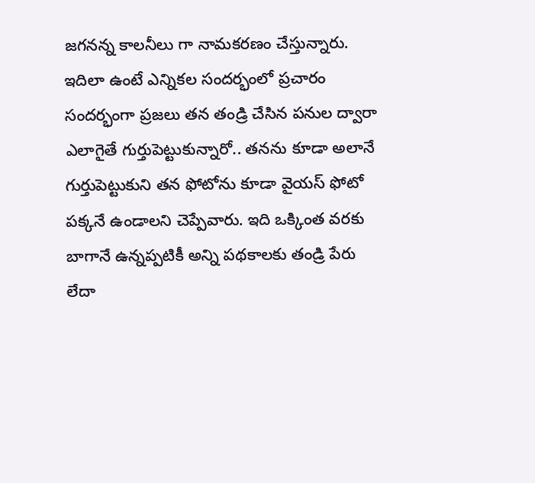జగనన్న కాలనీలు గా నామకరణం చేస్తున్నారు. ఇదిలా ఉంటే ఎన్నికల సందర్భంలో ప్రచారం సందర్భంగా ప్రజలు తన తండ్రి చేసిన పనుల ద్వారా ఎలాగైతే గుర్తుపెట్టుకున్నారో.. తనను కూడా అలానే గుర్తుపెట్టుకుని తన ఫోటోను కూడా వైయస్ ఫోటో పక్కనే ఉండాలని చెప్పేవారు. ఇది ఒక్కింత వరకు బాగానే ఉన్నప్పటికీ అన్ని పథకాలకు తండ్రి పేరు లేదా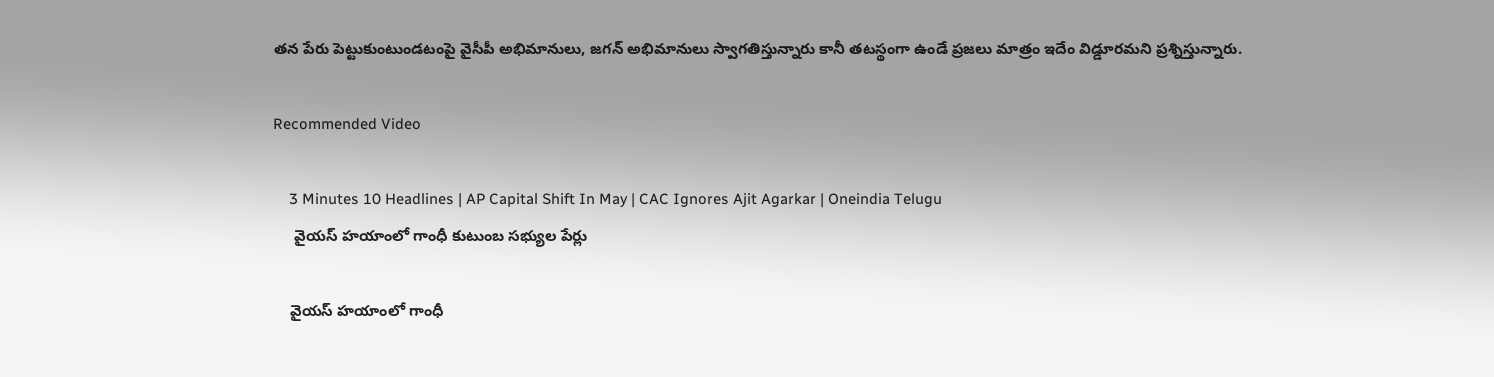తన పేరు పెట్టుకుంటుండటంపై వైసీపీ అభిమానులు, జగన్ అభిమానులు స్వాగతిస్తున్నారు కానీ తటస్థంగా ఉండే ప్రజలు మాత్రం ఇదేం విడ్డూరమని ప్రశ్నిస్తున్నారు.

Recommended Video

    3 Minutes 10 Headlines | AP Capital Shift In May | CAC Ignores Ajit Agarkar | Oneindia Telugu
     వైయస్ హయాంలో గాంధీ కుటుంబ సభ్యుల పేర్లు

    వైయస్ హయాంలో గాంధీ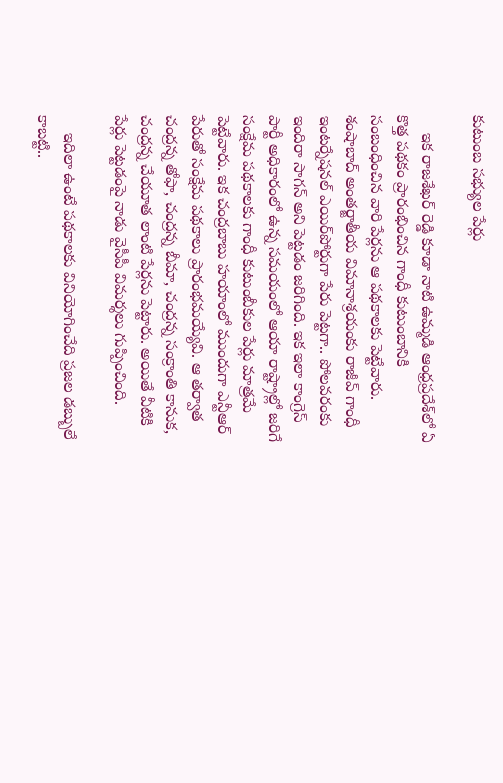కుటుంబ సభ్యుల పేర్లు

    ఇక రాజశేఖర్ రెడ్డి కూడా నాటి ఉమ్మడి ఆంధ్రప్రదేశ్‌లో ఏ కొత్త పథకం ప్రారంభించిన గాంధీ కుటుంబానికి సంబంధించిన వారి పేర్లను ఆ పథకాలకు పెట్టేవారు. శంషాబాద్ అంతర్జాతీయ విమానాశ్రయంకు రాజీవ్ గాంధీ ఇంటర్నేషనల్ ఎయిర్‌పోర్టుగా పేరు పెట్టగా.. పోలవరంకు ఇందిరా సాగన్ అని పెట్టడం జరిగింది. ఇక ఇలా కాంగ్రెస్ పార్టీ అధికారంలో ఉన్న సమయంలో ఆయా రాష్ట్రాల్లో జరిగే సంక్షేమ పథకాలకు గాంధీ కుటుంబీకుల పేర్లు మాత్రమే పెట్టేవారు. ఇక చంద్రబాబు హయాంలో ముందుగా ఎన్టీఆర్ పేరుతో సంక్షేమ పథకాలు ప్రారంభమయ్యేవి. ఆ తర్వాత చంద్రన్న తోఫా, చంద్రన్న బీమా, చంద్రన్న సంక్రాంతి కానుక, చంద్రన్న చేయూత లాంటి పేర్లను పెట్టారు. అయితే వీటికి పేర్లు పెట్టడంపై నాడు వైసీపీ విమర్శలు గుప్పించింది.

    ఇదిలా ఉంటే పథకాలకు వినియోగించేది ప్రజల డబ్బులే కాబట్టి..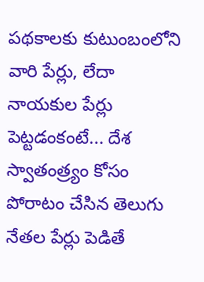పథకాలకు కుటుంబంలోని వారి పేర్లు, లేదా నాయకుల పేర్లు పెట్టడంకంటే... దేశ స్వాతంత్ర్యం కోసం పోరాటం చేసిన తెలుగు నేతల పేర్లు పెడితే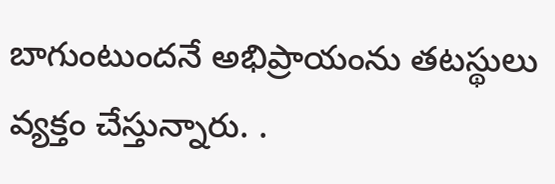బాగుంటుందనే అభిప్రాయంను తటస్థులు వ్యక్తం చేస్తున్నారు. .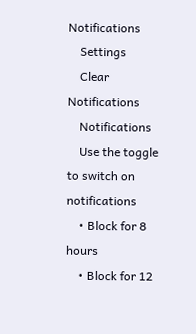Notifications
    Settings
    Clear Notifications
    Notifications
    Use the toggle to switch on notifications
    • Block for 8 hours
    • Block for 12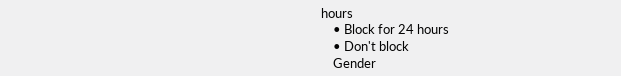hours
    • Block for 24 hours
    • Don't block
    Gender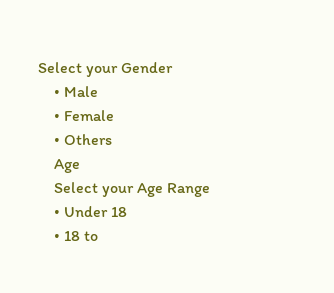Select your Gender
    • Male
    • Female
    • Others
    Age
    Select your Age Range
    • Under 18
    • 18 to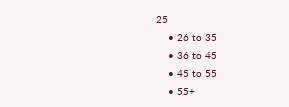25
    • 26 to 35
    • 36 to 45
    • 45 to 55
    • 55+